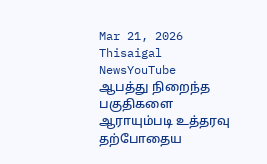Mar 21, 2026
Thisaigal NewsYouTube
ஆபத்து நிறைந்த பகுதிகளை ஆராயும்படி உத்தரவு
தற்போதைய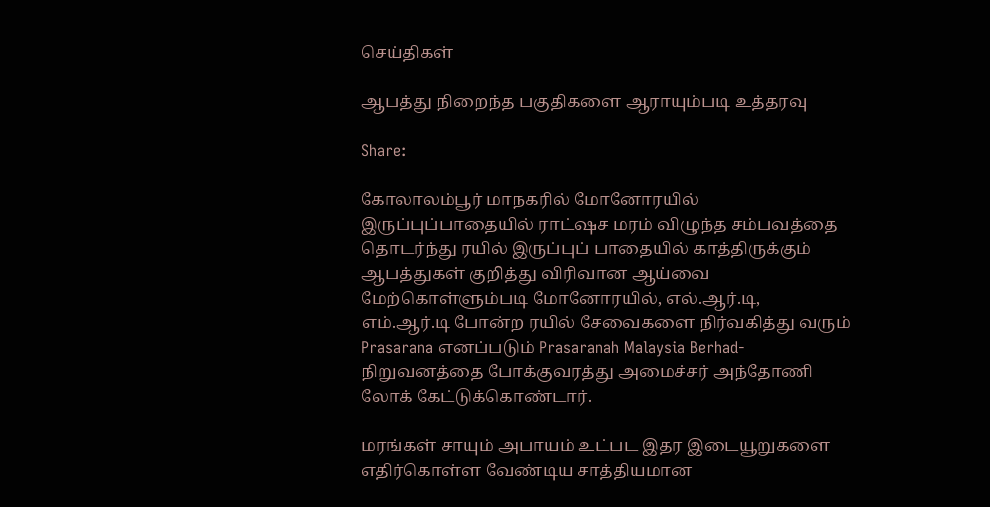செய்திகள்

ஆபத்து நிறைந்த பகுதிகளை ஆராயும்படி உத்தரவு

Share:

கோலாலம்பூர் மாநகரில் மோனோரயில் இருப்புப்பாதையில் ராட்ஷச மரம் விழுந்த சம்பவத்தை தொடர்ந்து ரயில் இருப்புப் பாதையில் காத்திருக்கும் ஆபத்துகள் குறித்து விரிவான ஆய்வை மேற்கொள்ளும்படி மோனோரயில், எல்.ஆர்.டி, எம்.ஆர்.டி போன்ற ரயில் சேவைகளை நிர்வகித்து வரும் Prasarana எனப்படும் Prasaranah Malaysia Berhad- நிறுவனத்தை போக்குவரத்து அமைச்சர் அந்தோணி லோக் கேட்டுக்கொண்டார்.

மரங்கள் சாயும் அபாயம் உட்பட இதர இடையூறுகளை எதிர்கொள்ள வேண்டிய சாத்தியமான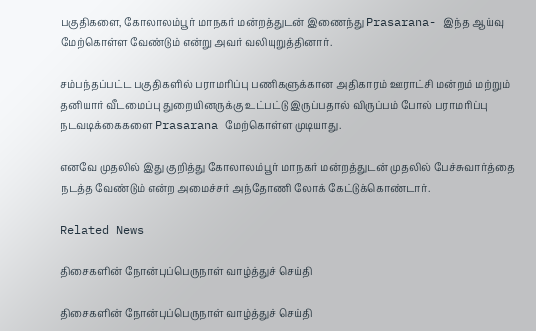பகுதிகளை, கோலாலம்பூர் மாநகர் மன்றத்துடன் இணைந்து Prasarana- இந்த ஆய்வு மேற்கொள்ள வேண்டும் என்று அவர் வலியுறுத்தினார்.

சம்பந்தப்பட்ட பகுதிகளில் பராமரிப்பு பணிகளுக்கான அதிகாரம் ஊராட்சி மன்றம் மற்றும் தனியார் வீடமைப்பு துறையினருக்கு உட்பட்டு இருப்பதால் விருப்பம் போல் பராமரிப்பு நடவடிக்கைகளை Prasarana மேற்கொள்ள முடியாது.

எனவே முதலில் இது குறித்து கோலாலம்பூர் மாநகர் மன்றத்துடன் முதலில் பேச்சுவார்த்தை நடத்த வேண்டும் என்ற அமைச்சர் அந்தோணி லோக் கேட்டுக்கொண்டார்.

Related News

திசைகளின் நோன்புப்பெருநாள் வாழ்த்துச் செய்தி

திசைகளின் நோன்புப்பெருநாள் வாழ்த்துச் செய்தி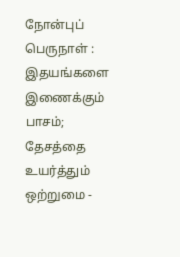நோன்புப் பெருநாள் : இதயங்களை இணைக்கும் பாசம்; தேசத்தை உயர்த்தும் ஒற்றுமை -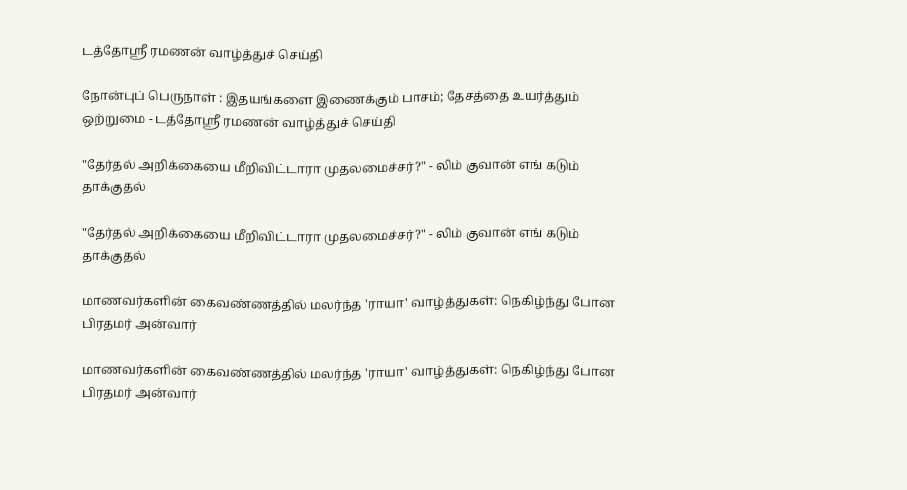டத்தோஶ்ரீ ரமணன் வாழ்த்துச் செய்தி

நோன்புப் பெருநாள் : இதயங்களை இணைக்கும் பாசம்; தேசத்தை உயர்த்தும் ஒற்றுமை - டத்தோஶ்ரீ ரமணன் வாழ்த்துச் செய்தி

"தேர்தல் அறிக்கையை மீறிவிட்டாரா முதலமைச்சர்?" - லிம் குவான் எங் கடும் தாக்குதல்

"தேர்தல் அறிக்கையை மீறிவிட்டாரா முதலமைச்சர்?" - லிம் குவான் எங் கடும் தாக்குதல்

மாணவர்களின் கைவண்ணத்தில் மலர்ந்த 'ராயா' வாழ்த்துகள்: நெகிழ்ந்து போன பிரதமர் அன்வார்

மாணவர்களின் கைவண்ணத்தில் மலர்ந்த 'ராயா' வாழ்த்துகள்: நெகிழ்ந்து போன பிரதமர் அன்வார்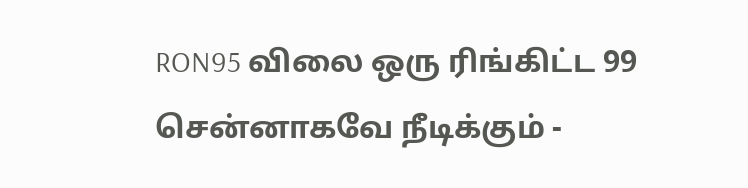RON95 விலை ஒரு ரிங்கிட்ட 99 சென்னாகவே நீடிக்கும் -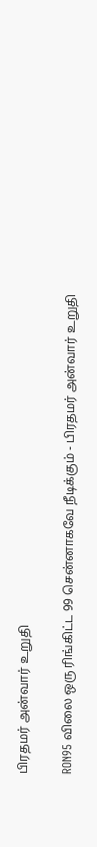பிரதமர் அன்வார் உறுதி

RON95 விலை ஒரு ரிங்கிட்ட 99 சென்னாகவே நீடிக்கும் - பிரதமர் அன்வார் உறுதி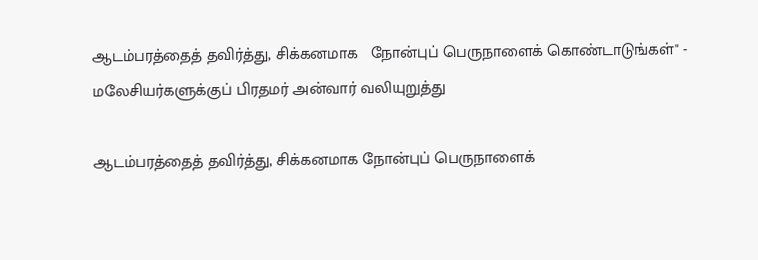ஆடம்பரத்தைத் தவிர்த்து, சிக்கனமாக   நோன்புப் பெருநாளைக் கொண்டாடுங்கள்" - மலேசியர்களுக்குப் பிரதமர் அன்வார் வலியுறுத்து

ஆடம்பரத்தைத் தவிர்த்து, சிக்கனமாக நோன்புப் பெருநாளைக்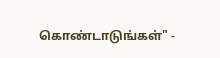கொண்டாடுங்கள்" -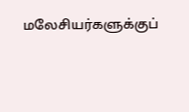மலேசியர்களுக்குப்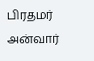பிரதமர் அன்வார்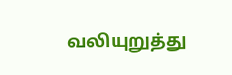வலியுறுத்து